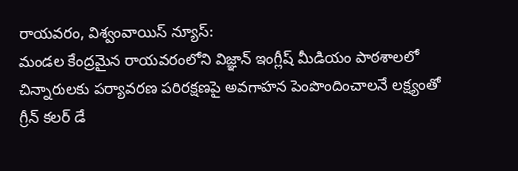రాయవరం, విశ్వంవాయిస్ న్యూస్:
మండల కేంద్రమైన రాయవరంలోని విజ్ఞాన్ ఇంగ్లీష్ మీడియం పాఠశాలలో చిన్నారులకు పర్యావరణ పరిరక్షణపై అవగాహన పెంపొందించాలనే లక్ష్యంతో గ్రీన్ కలర్ డే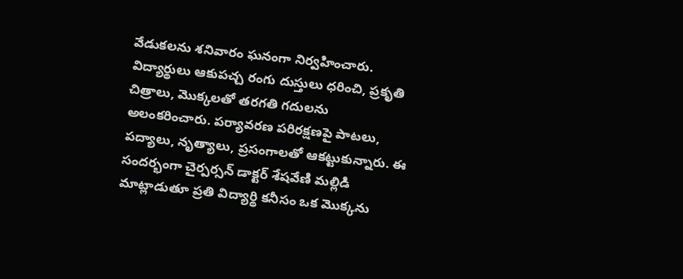వేడుకలను శనివారం ఘనంగా నిర్వహించారు. విద్యార్థులు ఆకుపచ్చ రంగు దుస్తులు ధరించి, ప్రకృతి చిత్రాలు, మొక్కలతో తరగతి గదులను అలంకరించారు. పర్యావరణ పరిరక్షణపై పాటలు, పద్యాలు, నృత్యాలు, ప్రసంగాలతో ఆకట్టుకున్నారు. ఈ సందర్భంగా చైర్పర్సన్ డాక్టర్ శేషవేణి మల్లిడి మాట్లాడుతూ ప్రతి విద్యార్థి కనీసం ఒక మొక్కను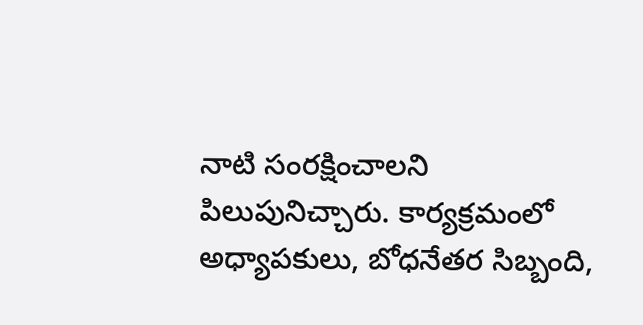నాటి సంరక్షించాలని పిలుపునిచ్చారు. కార్యక్రమంలో అధ్యాపకులు, బోధనేతర సిబ్బంది,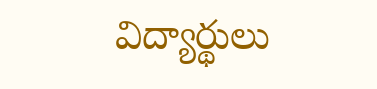విద్యార్థులు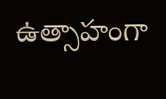ఉత్సాహంగా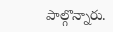పాల్గొన్నారు.